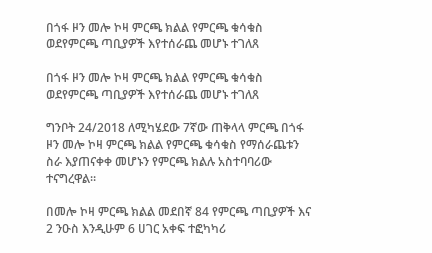በጎፋ ዞን መሎ ኮዛ ምርጫ ክልል የምርጫ ቁሳቁስ ወደየምርጫ ጣቢያዎች እየተሰራጨ መሆኑ ተገለጸ

በጎፋ ዞን መሎ ኮዛ ምርጫ ክልል የምርጫ ቁሳቁስ ወደየምርጫ ጣቢያዎች እየተሰራጨ መሆኑ ተገለጸ

ግንቦት 24/2018 ለሚካሄደው 7ኛው ጠቅላላ ምርጫ በጎፋ ዞን መሎ ኮዛ ምርጫ ክልል የምርጫ ቁሳቁስ የማሰራጨቱን ስራ እያጠናቀቀ መሆኑን የምርጫ ክልሉ አስተባባሪው ተናግረዋል።

በመሎ ኮዛ ምርጫ ክልል መደበኛ 84 የምርጫ ጣቢያዎች እና 2 ንዑስ እንዲሁም 6 ሀገር አቀፍ ተፎካካሪ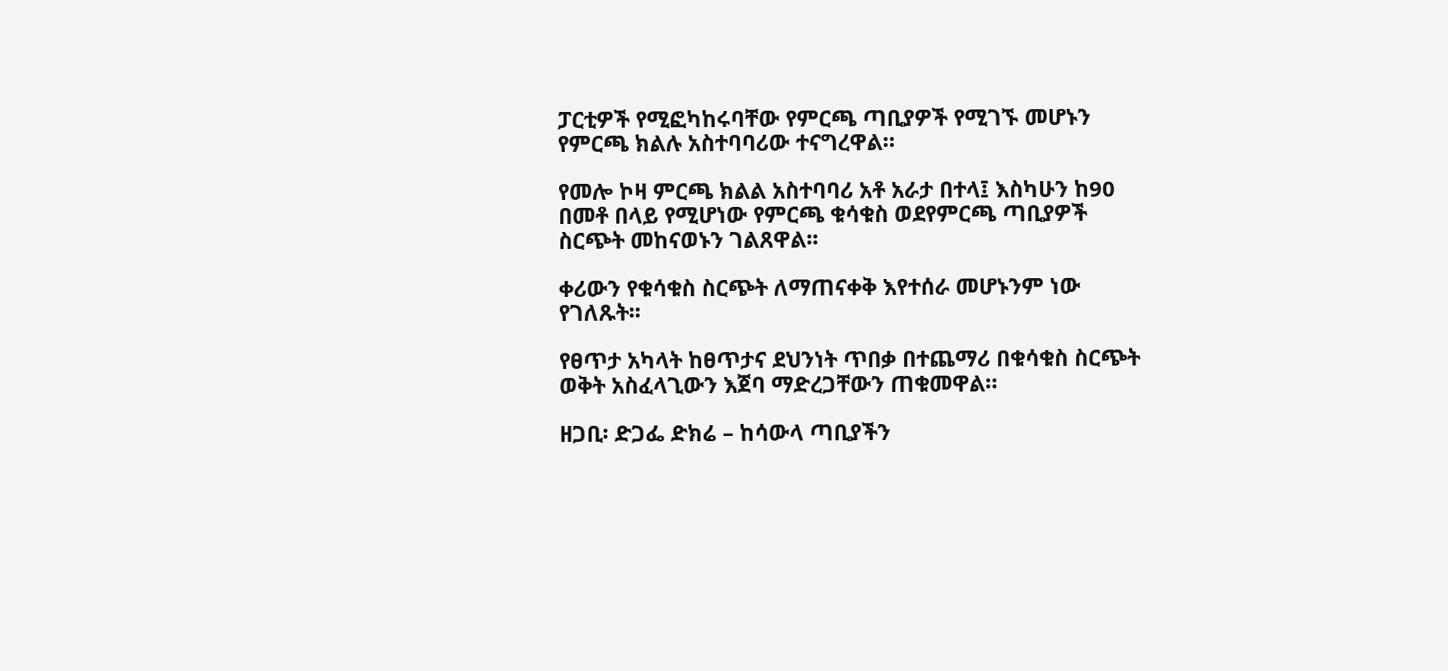ፓርቲዎች የሚፎካከሩባቸው የምርጫ ጣቢያዎች የሚገኙ መሆኑን የምርጫ ክልሉ አስተባባሪው ተናግረዋል።

የመሎ ኮዛ ምርጫ ክልል አስተባባሪ አቶ አራታ በተላ፤ እስካሁን ከ90 በመቶ በላይ የሚሆነው የምርጫ ቁሳቁስ ወደየምርጫ ጣቢያዎች ስርጭት መከናወኑን ገልጸዋል፡፡

ቀሪውን የቁሳቁስ ስርጭት ለማጠናቀቅ እየተሰራ መሆኑንም ነው የገለጹት፡፡

የፀጥታ አካላት ከፀጥታና ደህንነት ጥበቃ በተጨማሪ በቁሳቁስ ስርጭት ወቅት አስፈላጊውን እጀባ ማድረጋቸውን ጠቁመዋል።

ዘጋቢ፡ ድጋፌ ድክሬ – ከሳውላ ጣቢያችን